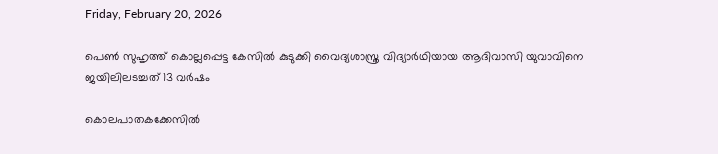Friday, February 20, 2026

പെൺ സുഹൃത്ത് കൊല്ലപ്പെട്ട കേസിൽ കുടുക്കി വൈദ്യശാസ്ത്ര വിദ്യാർഥിയായ ആദിവാസി യുവാവിനെ ജയിലിലടച്ചത് 13 വർഷം

കൊലപാതകക്കേസില്‍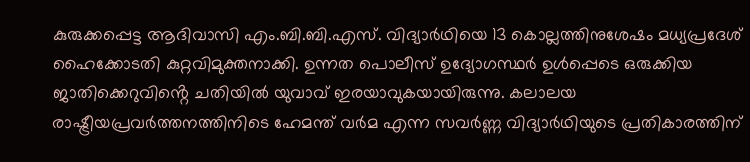കുരുക്കപ്പെട്ട ആദിവാസി എം.ബി.ബി.എസ്. വിദ്യാര്‍ഥിയെ 13 കൊല്ലത്തിനുശേഷം മധ്യപ്രദേശ് ഹൈക്കോടതി കുറ്റവിമുക്തനാക്കി. ഉന്നത പൊലീസ് ഉദ്യോഗസ്ഥർ ഉൾപ്പെടെ ഒരുക്കിയ ജാതിക്കെറുവിൻ്റെ ചതിയിൽ യുവാവ് ഇരയാവുകയായിരുന്നു. കലാലയ രാഷ്ട്രീയപ്രവര്‍ത്തനത്തിനിടെ ഹേമന്ത് വര്‍മ എന്ന സവർണ്ണ വിദ്യാർഥിയുടെ പ്രതികാരത്തിന്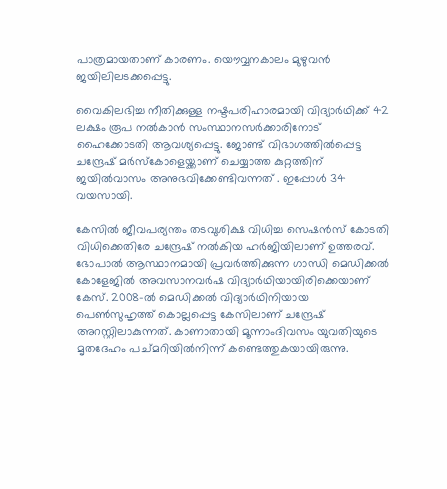പാത്രമായതാണ് കാരണം. യൌവ്വനകാലം മുഴുവൻ ജയിലിലടക്കപ്പെട്ടു.

വൈകിലഭിച്ച നീതിക്കുള്ള നഷ്ടപരിഹാരമായി വിദ്യാര്‍ഥിക്ക് 42 ലക്ഷം രൂപ നല്‍കാന്‍ സംസ്ഥാനസര്‍ക്കാരിനോട് ഹൈക്കോടതി ആവശ്യപ്പെട്ടു. ജോണ്ട് വിഭാഗത്തില്‍പ്പെട്ട ചന്ദ്രേഷ് മര്‍സ്‌കോളെയ്ക്കാണ് ചെയ്യാത്ത കുറ്റത്തിന് ജയില്‍വാസം അനുഭവിക്കേണ്ടിവന്നത് . ഇപ്പോൾ 34 വയസായി.

കേസില്‍ ജീവപര്യന്തം തടവുശിക്ഷ വിധിച്ച സെഷന്‍സ് കോടതി വിധിക്കെതിരേ ചന്ദ്രേഷ് നല്‍കിയ ഹര്‍ജിയിലാണ് ഉത്തരവ്. ഭോപാല്‍ ആസ്ഥാനമായി പ്രവര്‍ത്തിക്കുന്ന ഗാന്ധി മെഡിക്കല്‍ കോളേജില്‍ അവസാനവര്‍ഷ വിദ്യാര്‍ഥിയായിരിക്കെയാണ് കേസ്. 2008-ൽ മെഡിക്കല്‍ വിദ്യാര്‍ഥിനിയായ പെണ്‍സുഹൃത്ത് കൊല്ലപ്പെട്ട കേസിലാണ് ചന്ദ്രേഷ് അറസ്റ്റിലാകുന്നത്. കാണാതായി മൂന്നാംദിവസം യുവതിയുടെ മൃതദേഹം പച്മറിയില്‍നിന്ന് കണ്ടെത്തുകയായിരുന്നു.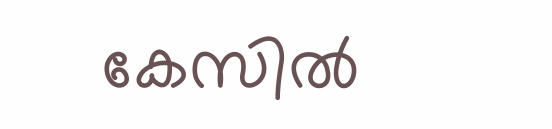കേസില്‍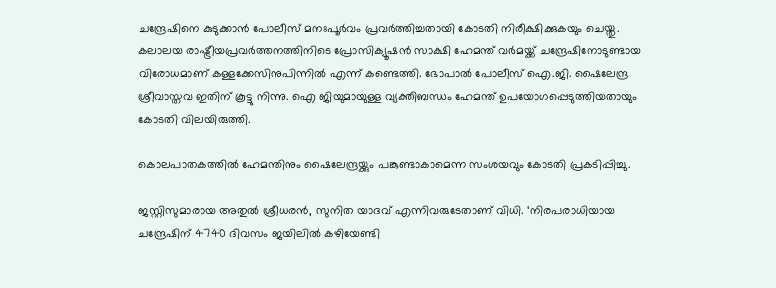ചന്ദ്രേഷിനെ കുടുക്കാന്‍ പോലീസ് മനഃപൂര്‍വം പ്രവര്‍ത്തിച്ചതായി കോടതി നിരീക്ഷിക്കുകയും ചെയ്തു. കലാലയ രാഷ്ട്രീയപ്രവര്‍ത്തനത്തിനിടെ പ്രോസിക്യൂഷന്‍ സാക്ഷി ഹേമന്ത് വര്‍മയ്ക്ക് ചന്ദ്രേഷിനോടുണ്ടായ വിരോധമാണ് കള്ളക്കേസിനുപിന്നില്‍ എന്ന് കണ്ടെത്തി. ഭോപാല്‍ പോലീസ് ഐ.ജി. ഷൈലേന്ദ്ര ശ്രീവാസ്തവ ഇതിന് കൂട്ടു നിന്നു. ഐ ജിയുമായുള്ള വ്യക്തിബന്ധം ഹേമന്ത് ഉപയോഗപ്പെടുത്തിയതായും കോടതി വിലയിരുത്തി.

കൊലപാതകത്തില്‍ ഹേമന്തിനും ഷൈലേന്ദ്രയ്ക്കും പങ്കുണ്ടാകാമെന്ന സംശയവും കോടതി പ്രകടിപ്പിച്ചു.

ജസ്റ്റിസുമാരായ അതുല്‍ ശ്രീധരന്‍, സുനിത യാദവ് എന്നിവരുടേതാണ് വിധി. ‘നിരപരാധിയായ ചന്ദ്രേഷിന് 4740 ദിവസം ജയിലില്‍ കഴിയേണ്ടി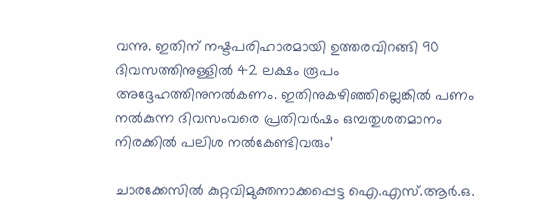വന്നു. ഇതിന് നഷ്ടപരിഹാരമായി ഉത്തരവിറങ്ങി 90 ദിവസത്തിനുള്ളില്‍ 42 ലക്ഷം രൂപം അദ്ദേഹത്തിനുനല്‍കണം. ഇതിനുകഴിഞ്ഞില്ലെങ്കില്‍ പണം നല്‍കുന്ന ദിവസംവരെ പ്രതിവര്‍ഷം ഒമ്പതുശതമാനം നിരക്കില്‍ പലിശ നല്‍കേണ്ടിവരും’

ചാരക്കേസില്‍ കുറ്റവിമുക്തനാക്കപ്പെട്ട ഐ.എസ്.ആര്‍.ഒ.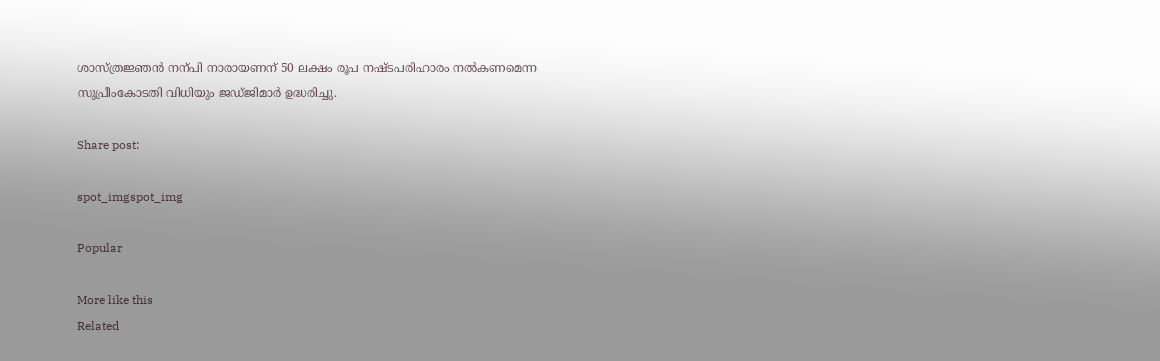ശാസ്ത്രജ്ഞന്‍ നന്പി നാരായണന് 50 ലക്ഷം രൂപ നഷ്ടപരിഹാരം നല്‍കണമെന്ന സുപ്രീംകോടതി വിധിയും ജഡ്ജിമാര്‍ ഉദ്ധരിച്ചു.

Share post:

spot_imgspot_img

Popular

More like this
Related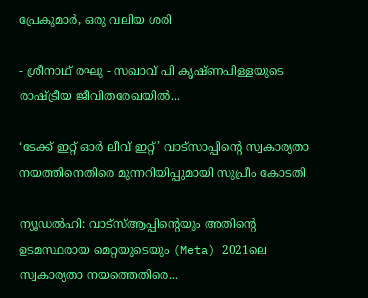പ്രേകുമാർ, ഒരു വലിയ ശരി

- ശ്രീനാഥ് രഘു - സഖാവ് പി കൃഷ്ണപിള്ളയുടെ രാഷ്ട്രീയ ജീവിതരേഖയിൽ...

‘ടേക്ക് ഇറ്റ് ഓർ ലീവ് ഇറ്റ്’ വാട്സാപ്പിന്റെ സ്വകാര്യതാ നയത്തിനെതിരെ മുന്നറിയിപ്പുമായി സുപ്രീം കോടതി

ന്യൂഡൽഹി: വാട്‌സ്ആപ്പിന്റെയും അതിന്റെ ഉടമസ്ഥരായ മെറ്റയുടെയും (Meta) 2021ലെ സ്വകാര്യതാ നയത്തെതിരെ...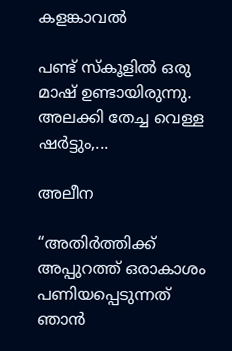കളങ്കാവൽ

പണ്ട് സ്കൂളിൽ ഒരു മാഷ് ഉണ്ടായിരുന്നു. അലക്കി തേച്ച വെള്ള ഷർട്ടും,...

അലീന

“അതിര്‍ത്തിക്ക് അപ്പുറത്ത് ഒരാകാശം പണിയപ്പെടുന്നത് ഞാന്‍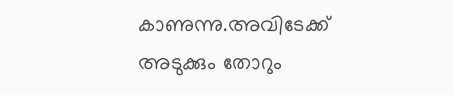കാണുന്നു.അവിടേക്ക് അടുക്കും തോറും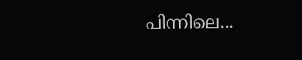പിന്നിലെ...